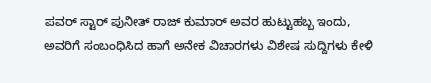ಪವರ್ ಸ್ಟಾರ್ ಪುನೀತ್ ರಾಜ್ ಕುಮಾರ್ ಅವರ ಹುಟ್ಟುಹಬ್ಬ ಇಂದು, ಅವರಿಗೆ ಸಂಬಂಧಿಸಿದ ಹಾಗೆ ಅನೇಕ ವಿಚಾರಗಳು ವಿಶೇಷ ಸುದ್ದಿಗಳು ಕೇಳಿ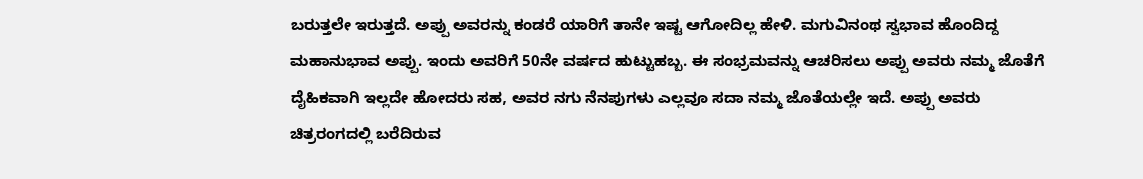ಬರುತ್ತಲೇ ಇರುತ್ತದೆ. ಅಪ್ಪು ಅವರನ್ನು ಕಂಡರೆ ಯಾರಿಗೆ ತಾನೇ ಇಷ್ಟ ಆಗೋದಿಲ್ಲ ಹೇಳಿ. ಮಗುವಿನಂಥ ಸ್ವಭಾವ ಹೊಂದಿದ್ದ ಮಹಾನುಭಾವ ಅಪ್ಪು. ಇಂದು ಅವರಿಗೆ 50ನೇ ವರ್ಷದ ಹುಟ್ಟುಹಬ್ಬ. ಈ ಸಂಭ್ರಮವನ್ನು ಆಚರಿಸಲು ಅಪ್ಪು ಅವರು ನಮ್ಮ ಜೊತೆಗೆ ದೈಹಿಕವಾಗಿ ಇಲ್ಲದೇ ಹೋದರು ಸಹ, ಅವರ ನಗು ನೆನಪುಗಳು ಎಲ್ಲವೂ ಸದಾ ನಮ್ಮ ಜೊತೆಯಲ್ಲೇ ಇದೆ. ಅಪ್ಪು ಅವರು ಚಿತ್ರರಂಗದಲ್ಲಿ ಬರೆದಿರುವ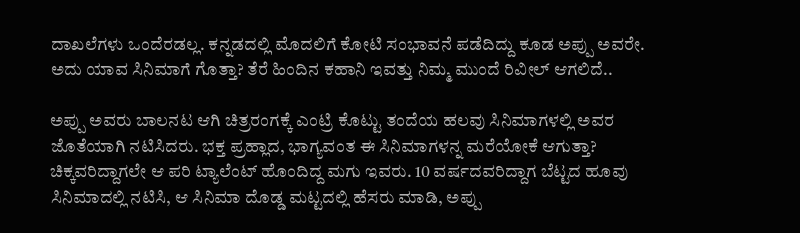ದಾಖಲೆಗಳು ಒಂದೆರಡಲ್ಲ. ಕನ್ನಡದಲ್ಲಿ ಮೊದಲಿಗೆ ಕೋಟಿ ಸಂಭಾವನೆ ಪಡೆದಿದ್ದು ಕೂಡ ಅಪ್ಪು ಅವರೇ. ಅದು ಯಾವ ಸಿನಿಮಾಗೆ ಗೊತ್ತಾ? ತೆರೆ ಹಿಂದಿನ ಕಹಾನಿ ಇವತ್ತು ನಿಮ್ಮ ಮುಂದೆ ರಿವೀಲ್ ಆಗಲಿದೆ..

ಅಪ್ಪು ಅವರು ಬಾಲನಟ ಆಗಿ ಚಿತ್ರರಂಗಕ್ಕೆ ಎಂಟ್ರಿ ಕೊಟ್ಟು ತಂದೆಯ ಹಲವು ಸಿನಿಮಾಗಳಲ್ಲಿ ಅವರ ಜೊತೆಯಾಗಿ ನಟಿಸಿದರು. ಭಕ್ತ ಪ್ರಹ್ಲಾದ, ಭಾಗ್ಯವಂತ ಈ ಸಿನಿಮಾಗಳನ್ನ ಮರೆಯೋಕೆ ಆಗುತ್ತಾ? ಚಿಕ್ಕವರಿದ್ದಾಗಲೇ ಆ ಪರಿ ಟ್ಯಾಲೆಂಟ್ ಹೊಂದಿದ್ದ ಮಗು ಇವರು. 10 ವರ್ಷದವರಿದ್ದಾಗ ಬೆಟ್ಟದ ಹೂವು ಸಿನಿಮಾದಲ್ಲಿ ನಟಿಸಿ, ಆ ಸಿನಿಮಾ ದೊಡ್ಡ ಮಟ್ಟದಲ್ಲಿ ಹೆಸರು ಮಾಡಿ, ಅಪ್ಪು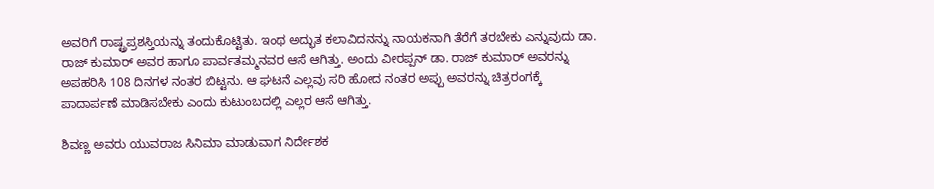ಅವರಿಗೆ ರಾಷ್ಟ್ರಪ್ರಶಸ್ತಿಯನ್ನು ತಂದುಕೊಟ್ಟಿತು. ಇಂಥ ಅದ್ಭುತ ಕಲಾವಿದನನ್ನು ನಾಯಕನಾಗಿ ತೆರೆಗೆ ತರಬೇಕು ಎನ್ನುವುದು ಡಾ. ರಾಜ್ ಕುಮಾರ್ ಅವರ ಹಾಗೂ ಪಾರ್ವತಮ್ಮನವರ ಆಸೆ ಆಗಿತ್ತು. ಅಂದು ವೀರಪ್ಪನ್ ಡಾ. ರಾಜ್ ಕುಮಾರ್ ಅವರನ್ನು ಅಪಹರಿಸಿ 108 ದಿನಗಳ ನಂತರ ಬಿಟ್ಟನು. ಆ ಘಟನೆ ಎಲ್ಲವು ಸರಿ ಹೋದ ನಂತರ ಅಪ್ಪು ಅವರನ್ನು ಚಿತ್ರರಂಗಕ್ಕೆ ಪಾದಾರ್ಪಣೆ ಮಾಡಿಸಬೇಕು ಎಂದು ಕುಟುಂಬದಲ್ಲಿ ಎಲ್ಲರ ಆಸೆ ಆಗಿತ್ತು.

ಶಿವಣ್ಣ ಅವರು ಯುವರಾಜ ಸಿನಿಮಾ ಮಾಡುವಾಗ ನಿರ್ದೇಶಕ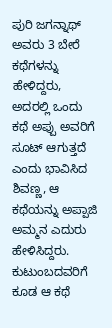ಪುರಿ ಜಗನ್ನಾಥ್ ಅವರು 3 ಬೇರೆ ಕಥೆಗಳನ್ನು ಹೇಳಿದ್ದರು, ಅದರಲ್ಲಿ ಒಂದು ಕಥೆ ಅಪ್ಪು ಅವರಿಗೆ ಸೂಟ್ ಆಗುತ್ತದೆ ಎಂದು ಭಾವಿಸಿದ ಶಿವಣ್ಣ, ಆ ಕಥೆಯನ್ನು ಅಪ್ಪಾಜಿ ಅಮ್ಮನ ಎದುರು ಹೇಳಿಸಿದ್ದರು. ಕುಟುಂಬದವರಿಗೆ ಕೂಡ ಆ ಕಥೆ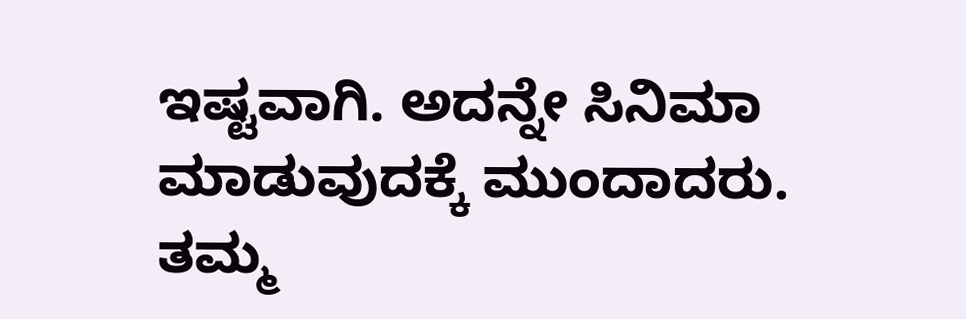ಇಷ್ಟವಾಗಿ. ಅದನ್ನೇ ಸಿನಿಮಾ ಮಾಡುವುದಕ್ಕೆ ಮುಂದಾದರು. ತಮ್ಮ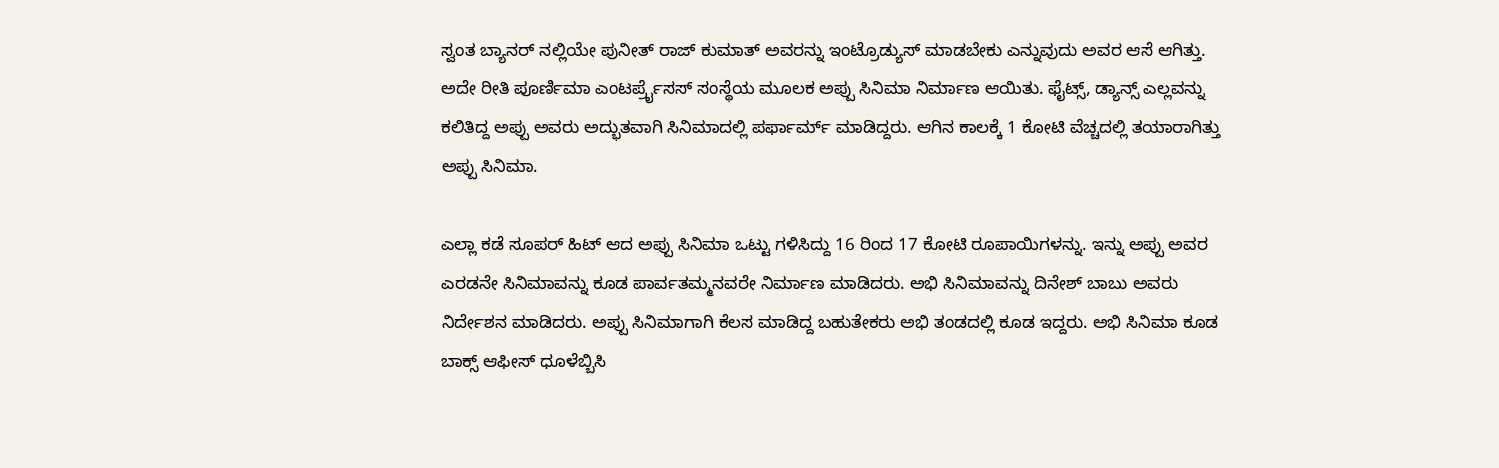ಸ್ವಂತ ಬ್ಯಾನರ್ ನಲ್ಲಿಯೇ ಪುನೀತ್ ರಾಜ್ ಕುಮಾತ್ ಅವರನ್ನು ಇಂಟ್ರೊಡ್ಯುಸ್ ಮಾಡಬೇಕು ಎನ್ನುವುದು ಅವರ ಆಸೆ ಆಗಿತ್ತು. ಅದೇ ರೀತಿ ಪೂರ್ಣಿಮಾ ಎಂಟರ್ಪ್ರೈಸಸ್ ಸಂಸ್ಥೆಯ ಮೂಲಕ ಅಪ್ಪು ಸಿನಿಮಾ ನಿರ್ಮಾಣ ಆಯಿತು. ಫೈಟ್ಸ್, ಡ್ಯಾನ್ಸ್ ಎಲ್ಲವನ್ನು ಕಲಿತಿದ್ದ ಅಪ್ಪು ಅವರು ಅದ್ಭುತವಾಗಿ ಸಿನಿಮಾದಲ್ಲಿ ಪರ್ಫಾರ್ಮ್ ಮಾಡಿದ್ದರು. ಆಗಿನ ಕಾಲಕ್ಕೆ 1 ಕೋಟಿ ವೆಚ್ಚದಲ್ಲಿ ತಯಾರಾಗಿತ್ತು ಅಪ್ಪು ಸಿನಿಮಾ.

ಎಲ್ಲಾ ಕಡೆ ಸೂಪರ್ ಹಿಟ್ ಆದ ಅಪ್ಪು ಸಿನಿಮಾ ಒಟ್ಟು ಗಳಿಸಿದ್ದು 16 ರಿಂದ 17 ಕೋಟಿ ರೂಪಾಯಿಗಳನ್ನು. ಇನ್ನು ಅಪ್ಪು ಅವರ ಎರಡನೇ ಸಿನಿಮಾವನ್ನು ಕೂಡ ಪಾರ್ವತಮ್ಮನವರೇ ನಿರ್ಮಾಣ ಮಾಡಿದರು. ಅಭಿ ಸಿನಿಮಾವನ್ನು ದಿನೇಶ್ ಬಾಬು ಅವರು ನಿರ್ದೇಶನ ಮಾಡಿದರು. ಅಪ್ಪು ಸಿನಿಮಾಗಾಗಿ ಕೆಲಸ ಮಾಡಿದ್ದ ಬಹುತೇಕರು ಅಭಿ ತಂಡದಲ್ಲಿ ಕೂಡ ಇದ್ದರು. ಅಭಿ ಸಿನಿಮಾ ಕೂಡ ಬಾಕ್ಸ್ ಆಫೀಸ್ ಧೂಳೆಬ್ಬಿಸಿ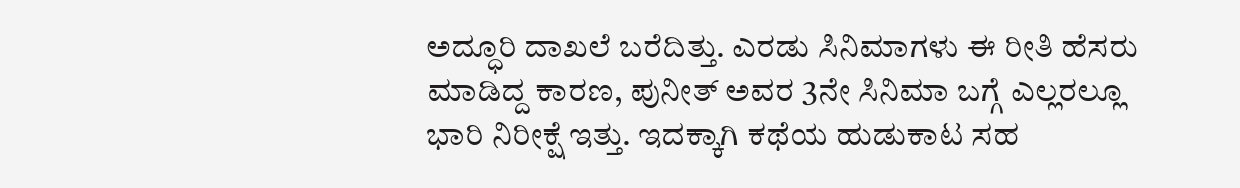ಅದ್ಧೂರಿ ದಾಖಲೆ ಬರೆದಿತ್ತು. ಎರಡು ಸಿನಿಮಾಗಳು ಈ ರೀತಿ ಹೆಸರು ಮಾಡಿದ್ದ ಕಾರಣ, ಪುನೀತ್ ಅವರ 3ನೇ ಸಿನಿಮಾ ಬಗ್ಗೆ ಎಲ್ಲರಲ್ಲೂ ಭಾರಿ ನಿರೀಕ್ಷೆ ಇತ್ತು. ಇದಕ್ಕಾಗಿ ಕಥೆಯ ಹುಡುಕಾಟ ಸಹ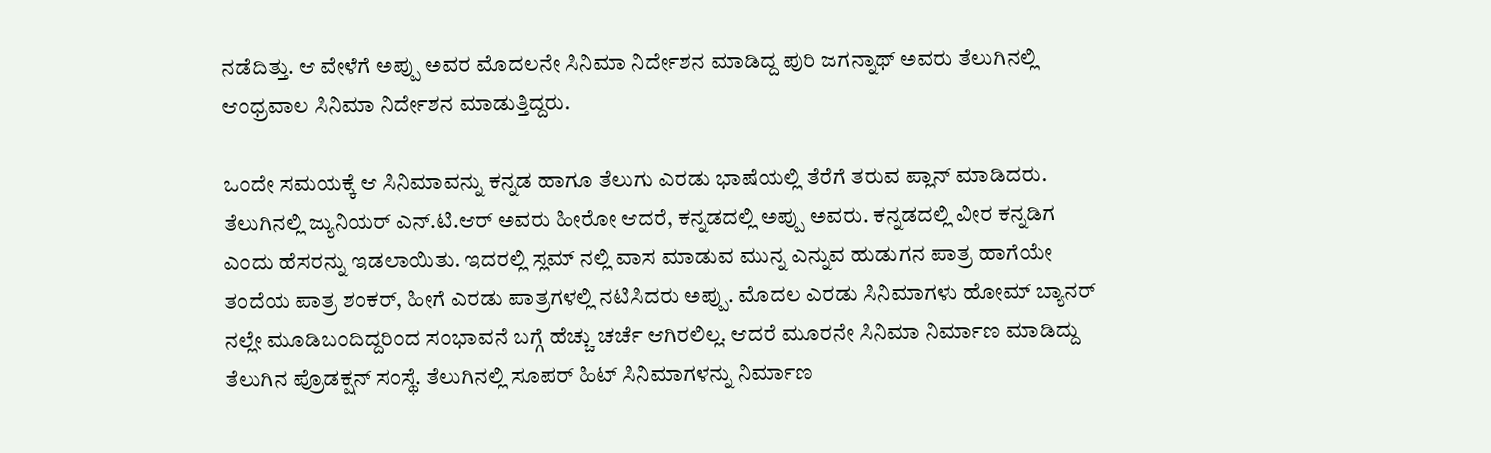ನಡೆದಿತ್ತು. ಆ ವೇಳೆಗೆ ಅಪ್ಪು ಅವರ ಮೊದಲನೇ ಸಿನಿಮಾ ನಿರ್ದೇಶನ ಮಾಡಿದ್ದ ಪುರಿ ಜಗನ್ನಾಥ್ ಅವರು ತೆಲುಗಿನಲ್ಲಿ ಆಂಧ್ರವಾಲ ಸಿನಿಮಾ ನಿರ್ದೇಶನ ಮಾಡುತ್ತಿದ್ದರು.

ಒಂದೇ ಸಮಯಕ್ಕೆ ಆ ಸಿನಿಮಾವನ್ನು ಕನ್ನಡ ಹಾಗೂ ತೆಲುಗು ಎರಡು ಭಾಷೆಯಲ್ಲಿ ತೆರೆಗೆ ತರುವ ಪ್ಲಾನ್ ಮಾಡಿದರು. ತೆಲುಗಿನಲ್ಲಿ ಜ್ಯುನಿಯರ್ ಎನ್.ಟಿ.ಆರ್ ಅವರು ಹೀರೋ ಆದರೆ, ಕನ್ನಡದಲ್ಲಿ ಅಪ್ಪು ಅವರು. ಕನ್ನಡದಲ್ಲಿ ವೀರ ಕನ್ನಡಿಗ ಎಂದು ಹೆಸರನ್ನು ಇಡಲಾಯಿತು. ಇದರಲ್ಲಿ ಸ್ಲಮ್ ನಲ್ಲಿ ವಾಸ ಮಾಡುವ ಮುನ್ನ ಎನ್ನುವ ಹುಡುಗನ ಪಾತ್ರ ಹಾಗೆಯೇ ತಂದೆಯ ಪಾತ್ರ ಶಂಕರ್, ಹೀಗೆ ಎರಡು ಪಾತ್ರಗಳಲ್ಲಿ ನಟಿಸಿದರು ಅಪ್ಪು. ಮೊದಲ ಎರಡು ಸಿನಿಮಾಗಳು ಹೋಮ್ ಬ್ಯಾನರ್ ನಲ್ಲೇ ಮೂಡಿಬಂದಿದ್ದರಿಂದ ಸಂಭಾವನೆ ಬಗ್ಗೆ ಹೆಚ್ಚು ಚರ್ಚೆ ಆಗಿರಲಿಲ್ಲ. ಆದರೆ ಮೂರನೇ ಸಿನಿಮಾ ನಿರ್ಮಾಣ ಮಾಡಿದ್ದು ತೆಲುಗಿನ ಪ್ರೊಡಕ್ಷನ್ ಸಂಸ್ಥೆ. ತೆಲುಗಿನಲ್ಲಿ ಸೂಪರ್ ಹಿಟ್ ಸಿನಿಮಾಗಳನ್ನು ನಿರ್ಮಾಣ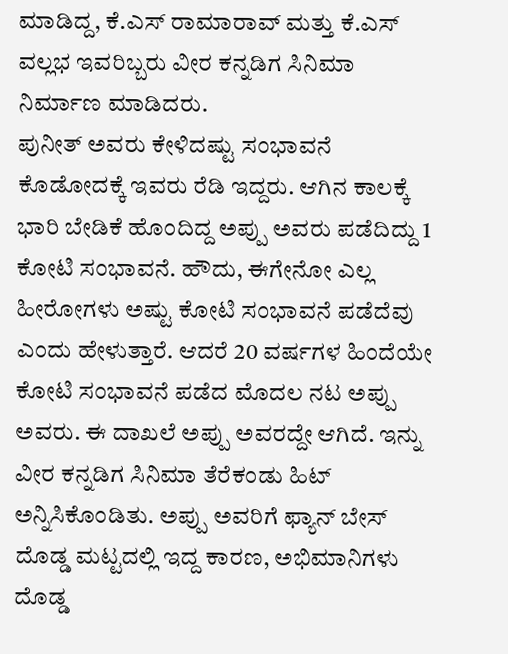ಮಾಡಿದ್ದ, ಕೆ.ಎಸ್ ರಾಮಾರಾವ್ ಮತ್ತು ಕೆ.ಎಸ್ ವಲ್ಲಭ ಇವರಿಬ್ಬರು ವೀರ ಕನ್ನಡಿಗ ಸಿನಿಮಾ ನಿರ್ಮಾಣ ಮಾಡಿದರು.
ಪುನೀತ್ ಅವರು ಕೇಳಿದಷ್ಟು ಸಂಭಾವನೆ ಕೊಡೋದಕ್ಕೆ ಇವರು ರೆಡಿ ಇದ್ದರು. ಆಗಿನ ಕಾಲಕ್ಕೆ ಭಾರಿ ಬೇಡಿಕೆ ಹೊಂದಿದ್ದ ಅಪ್ಪು ಅವರು ಪಡೆದಿದ್ದು 1 ಕೋಟಿ ಸಂಭಾವನೆ. ಹೌದು, ಈಗೇನೋ ಎಲ್ಲ ಹೀರೋಗಳು ಅಷ್ಟು ಕೋಟಿ ಸಂಭಾವನೆ ಪಡೆದೆವು ಎಂದು ಹೇಳುತ್ತಾರೆ. ಆದರೆ 20 ವರ್ಷಗಳ ಹಿಂದೆಯೇ ಕೋಟಿ ಸಂಭಾವನೆ ಪಡೆದ ಮೊದಲ ನಟ ಅಪ್ಪು ಅವರು. ಈ ದಾಖಲೆ ಅಪ್ಪು ಅವರದ್ದೇ ಆಗಿದೆ. ಇನ್ನು ವೀರ ಕನ್ನಡಿಗ ಸಿನಿಮಾ ತೆರೆಕಂಡು ಹಿಟ್ ಅನ್ನಿಸಿಕೊಂಡಿತು. ಅಪ್ಪು ಅವರಿಗೆ ಫ್ಯಾನ್ ಬೇಸ್ ದೊಡ್ಡ ಮಟ್ಟದಲ್ಲಿ ಇದ್ದ ಕಾರಣ, ಅಭಿಮಾನಿಗಳು ದೊಡ್ಡ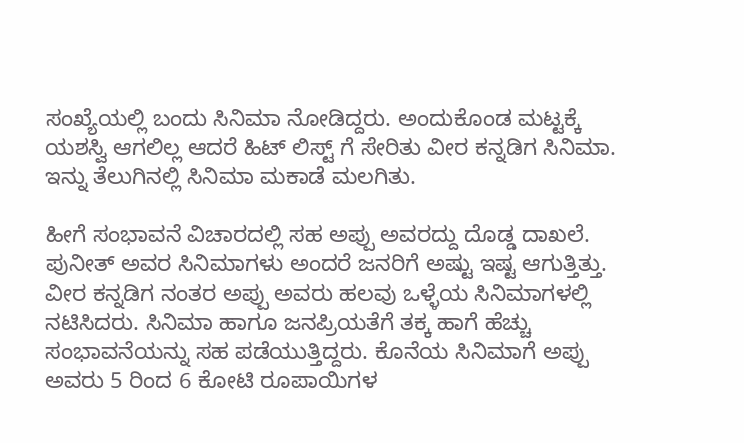ಸಂಖ್ಯೆಯಲ್ಲಿ ಬಂದು ಸಿನಿಮಾ ನೋಡಿದ್ದರು. ಅಂದುಕೊಂಡ ಮಟ್ಟಕ್ಕೆ ಯಶಸ್ವಿ ಆಗಲಿಲ್ಲ ಆದರೆ ಹಿಟ್ ಲಿಸ್ಟ್ ಗೆ ಸೇರಿತು ವೀರ ಕನ್ನಡಿಗ ಸಿನಿಮಾ. ಇನ್ನು ತೆಲುಗಿನಲ್ಲಿ ಸಿನಿಮಾ ಮಕಾಡೆ ಮಲಗಿತು.

ಹೀಗೆ ಸಂಭಾವನೆ ವಿಚಾರದಲ್ಲಿ ಸಹ ಅಪ್ಪು ಅವರದ್ದು ದೊಡ್ಡ ದಾಖಲೆ. ಪುನೀತ್ ಅವರ ಸಿನಿಮಾಗಳು ಅಂದರೆ ಜನರಿಗೆ ಅಷ್ಟು ಇಷ್ಟ ಆಗುತ್ತಿತ್ತು. ವೀರ ಕನ್ನಡಿಗ ನಂತರ ಅಪ್ಪು ಅವರು ಹಲವು ಒಳ್ಳೆಯ ಸಿನಿಮಾಗಳಲ್ಲಿ ನಟಿಸಿದರು. ಸಿನಿಮಾ ಹಾಗೂ ಜನಪ್ರಿಯತೆಗೆ ತಕ್ಕ ಹಾಗೆ ಹೆಚ್ಚು ಸಂಭಾವನೆಯನ್ನು ಸಹ ಪಡೆಯುತ್ತಿದ್ದರು. ಕೊನೆಯ ಸಿನಿಮಾಗೆ ಅಪ್ಪು ಅವರು 5 ರಿಂದ 6 ಕೋಟಿ ರೂಪಾಯಿಗಳ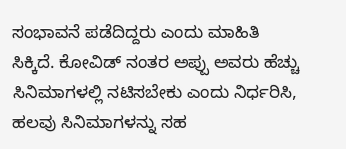ಸಂಭಾವನೆ ಪಡೆದಿದ್ದರು ಎಂದು ಮಾಹಿತಿ ಸಿಕ್ಕಿದೆ. ಕೋವಿಡ್ ನಂತರ ಅಪ್ಪು ಅವರು ಹೆಚ್ಚು ಸಿನಿಮಾಗಳಲ್ಲಿ ನಟಿಸಬೇಕು ಎಂದು ನಿರ್ಧರಿಸಿ, ಹಲವು ಸಿನಿಮಾಗಳನ್ನು ಸಹ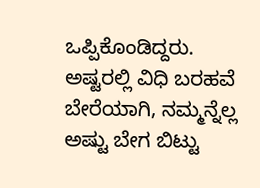ಒಪ್ಪಿಕೊಂಡಿದ್ದರು. ಅಷ್ಟರಲ್ಲಿ ವಿಧಿ ಬರಹವೆ ಬೇರೆಯಾಗಿ, ನಮ್ಮನ್ನೆಲ್ಲ ಅಷ್ಟು ಬೇಗ ಬಿಟ್ಟು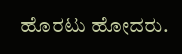ಹೊರಟು ಹೋದರು.